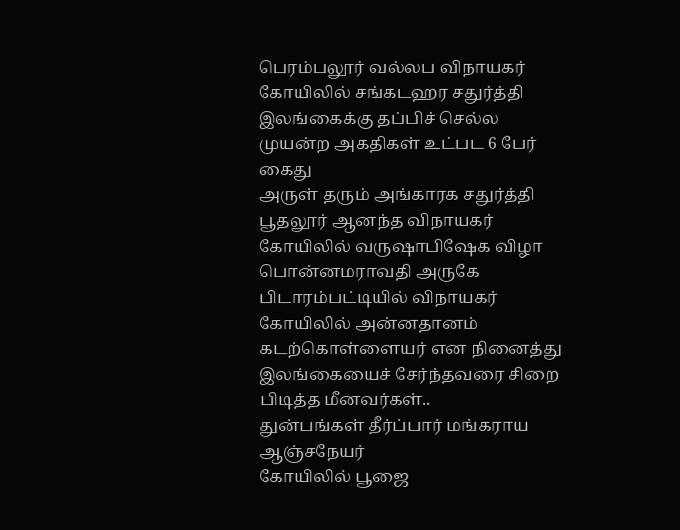பெரம்பலூர் வல்லப விநாயகர் கோயிலில் சங்கடஹர சதுர்த்தி
இலங்கைக்கு தப்பிச் செல்ல முயன்ற அகதிகள் உட்பட 6 பேர் கைது
அருள் தரும் அங்காரக சதுர்த்தி
பூதலூர் ஆனந்த விநாயகர் கோயிலில் வருஷாபிஷேக விழா
பொன்னமராவதி அருகே பிடாரம்பட்டியில் விநாயகர் கோயிலில் அன்னதானம்
கடற்கொள்ளையர் என நினைத்து இலங்கையைச் சேர்ந்தவரை சிறை பிடித்த மீனவர்கள்..
துன்பங்கள் தீர்ப்பார் மங்கராய ஆஞ்சநேயர்
கோயிலில் பூஜை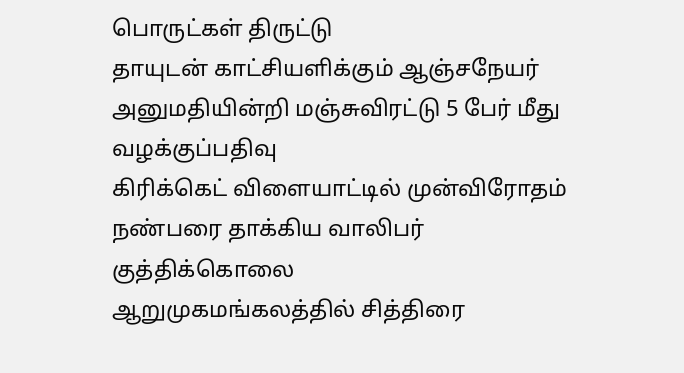பொருட்கள் திருட்டு
தாயுடன் காட்சியளிக்கும் ஆஞ்சநேயர்
அனுமதியின்றி மஞ்சுவிரட்டு 5 பேர் மீது வழக்குப்பதிவு
கிரிக்கெட் விளையாட்டில் முன்விரோதம் நண்பரை தாக்கிய வாலிபர் குத்திக்கொலை
ஆறுமுகமங்கலத்தில் சித்திரை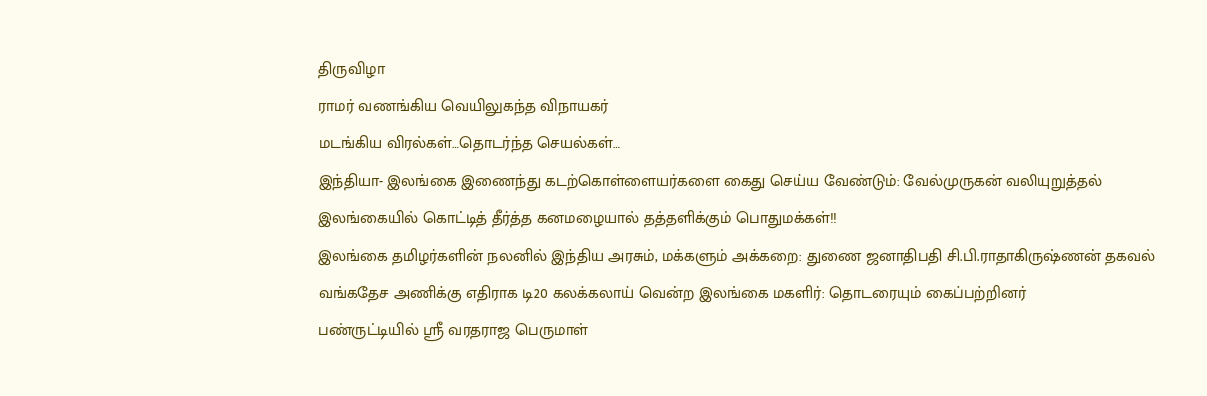திருவிழா
ராமர் வணங்கிய வெயிலுகந்த விநாயகர்
மடங்கிய விரல்கள்…தொடர்ந்த செயல்கள்…
இந்தியா- இலங்கை இணைந்து கடற்கொள்ளையர்களை கைது செய்ய வேண்டும்: வேல்முருகன் வலியுறுத்தல்
இலங்கையில் கொட்டித் தீர்த்த கனமழையால் தத்தளிக்கும் பொதுமக்கள்!!
இலங்கை தமிழர்களின் நலனில் இந்திய அரசும், மக்களும் அக்கறை: துணை ஜனாதிபதி சி.பி.ராதாகிருஷ்ணன் தகவல்
வங்கதேச அணிக்கு எதிராக டி20 கலக்கலாய் வென்ற இலங்கை மகளிர்: தொடரையும் கைப்பற்றினர்
பண்ருட்டியில் ஸ்ரீ வரதராஜ பெருமாள்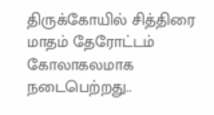திருக்கோயில் சித்திரை மாதம் தேரோட்டம் கோலாகலமாக நடைபெற்றது..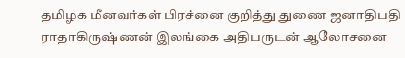தமிழக மீனவர்கள் பிரச்னை குறித்து துணை ஜனாதிபதி ராதாகிருஷ்ணன் இலங்கை அதிபருடன் ஆலோசனை